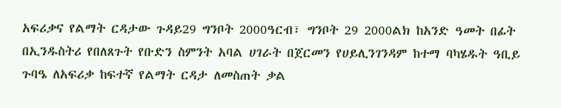አፍሪቃና የልማት ርዳታው ጉዳይ29 ግንቦት 2000ዓርብ፣ ግንቦት 29 2000ልክ ከአንድ ዓመት በፊት በኢንዱስትሪ የበለጸጉት የቡድን ስምንት አባል ሀገራት በጀርመን የሀይሊንገንዳም ከተማ ባካሄዱት ዓቢይ ጉባዔ ለአፍሪቃ ከፍተኛ የልማት ርዳታ ለመስጠት ቃል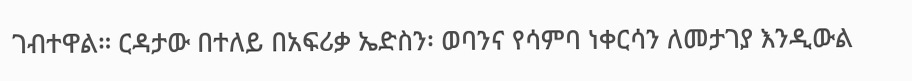ገብተዋል። ርዳታው በተለይ በአፍሪቃ ኤድስን፡ ወባንና የሳምባ ነቀርሳን ለመታገያ እንዲውል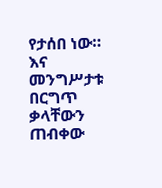የታሰበ ነው። እና መንግሥታቱ በርግጥ ቃላቸውን ጠብቀው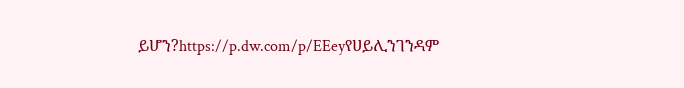ይሆን?https://p.dw.com/p/EEeyየሀይሊንገንዳም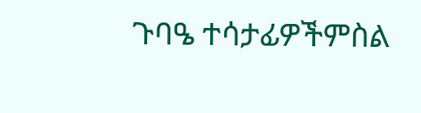ጉባዔ ተሳታፊዎችምስል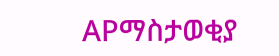APማስታወቂያ